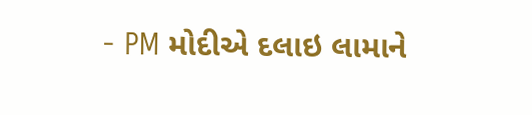- PM મોદીએ દલાઇ લામાને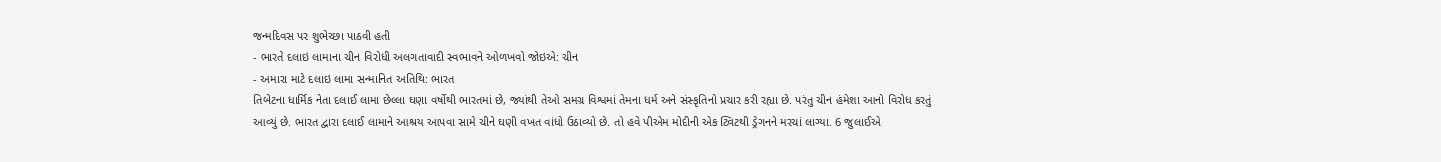જન્મદિવસ પર શુભેચ્છા પાઠવી હતી
- ભારતે દલાઇ લામાના ચીન વિરોધી અલગતાવાદી સ્વભાવને ઓળખવો જોઇએ: ચીન
- અમારા માટે દલાઇ લામા સન્માનિત અતિથિ: ભારત
તિબેટના ધાર્મિક નેતા દલાઈ લામા છેલ્લા ઘણા વર્ષોથી ભારતમાં છે, જ્યાંથી તેઓ સમગ્ર વિશ્વમાં તેમના ધર્મ અને સંસ્કૃતિનો પ્રચાર કરી રહ્યા છે. પરંતુ ચીન હંમેશા આનો વિરોધ કરતું આવ્યું છે. ભારત દ્વારા દલાઈ લામાને આશ્રય આપવા સામે ચીને ઘણી વખત વાંધો ઉઠાવ્યો છે. તો હવે પીએમ મોદીની એક ટ્વિટથી ડ્રેગનને મરચાં લાગ્યા. 6 જુલાઈએ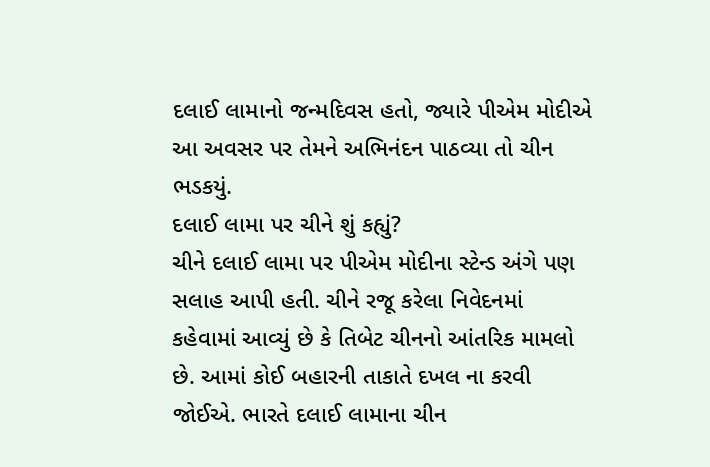દલાઈ લામાનો જન્મદિવસ હતો, જ્યારે પીએમ મોદીએ આ અવસર પર તેમને અભિનંદન પાઠવ્યા તો ચીન ભડકયું.
દલાઈ લામા પર ચીને શું કહ્યું?
ચીને દલાઈ લામા પર પીએમ મોદીના સ્ટેન્ડ અંગે પણ સલાહ આપી હતી. ચીને રજૂ કરેલા નિવેદનમાં કહેવામાં આવ્યું છે કે તિબેટ ચીનનો આંતરિક મામલો છે. આમાં કોઈ બહારની તાકાતે દખલ ના કરવી જોઈએ. ભારતે દલાઈ લામાના ચીન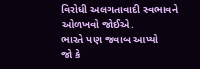વિરોધી અલગતાવાદી સ્વભાવને ઓળખવો જોઈએ.
ભારતે પણ જવાબ આપ્યો
જો કે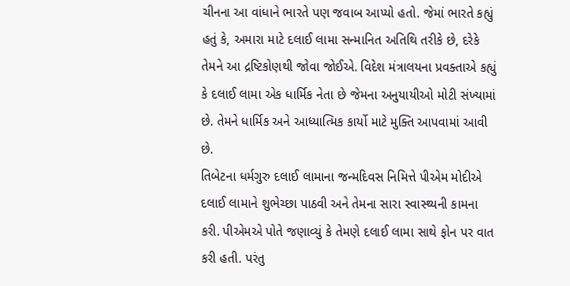ચીનના આ વાંધાને ભારતે પણ જવાબ આપ્યો હતો. જેમાં ભારતે કહ્યું હતું કે, અમારા માટે દલાઈ લામા સન્માનિત અતિથિ તરીકે છે, દરેકે તેમને આ દ્રષ્ટિકોણથી જોવા જોઈએ. વિદેશ મંત્રાલયના પ્રવક્તાએ કહ્યું કે દલાઈ લામા એક ધાર્મિક નેતા છે જેમના અનુયાયીઓ મોટી સંખ્યામાં છે. તેમને ધાર્મિક અને આધ્યાત્મિક કાર્યો માટે મુક્તિ આપવામાં આવી છે.
તિબેટના ધર્મગુરુ દલાઈ લામાના જન્મદિવસ નિમિત્તે પીએમ મોદીએ દલાઈ લામાને શુભેચ્છા પાઠવી અને તેમના સારા સ્વાસ્થ્યની કામના કરી. પીએમએ પોતે જણાવ્યું કે તેમણે દલાઈ લામા સાથે ફોન પર વાત કરી હતી. પરંતુ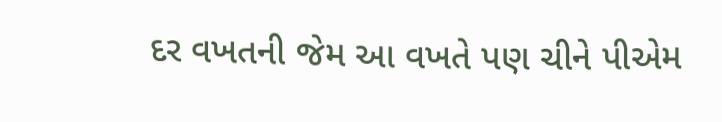દર વખતની જેમ આ વખતે પણ ચીને પીએમ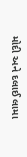મોદી અને દલાઈ લામા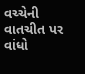વચ્ચેની વાતચીત પર વાંધો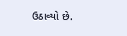ઉઠાવ્યો છે.